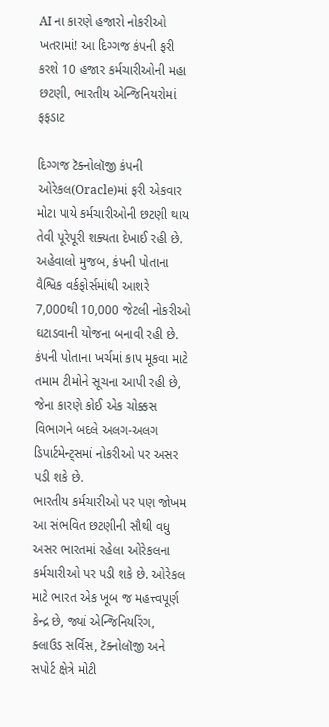AI ના કારણે હજારો નોકરીઓ ખતરામાં! આ દિગ્ગજ કંપની ફરી કરશે 10 હજાર કર્મચારીઓની મહા છટણી, ભારતીય એન્જિનિયરોમાં ફફડાટ

દિગ્ગજ ટૅક્નોલૉજી કંપની ઓરેકલ(Oracle)માં ફરી એકવાર મોટા પાયે કર્મચારીઓની છટણી થાય તેવી પૂરેપૂરી શક્યતા દેખાઈ રહી છે. અહેવાલો મુજબ, કંપની પોતાના વૈશ્વિક વર્કફોર્સમાંથી આશરે 7,000થી 10,000 જેટલી નોકરીઓ ઘટાડવાની યોજના બનાવી રહી છે. કંપની પોતાના ખર્ચમાં કાપ મૂકવા માટે તમામ ટીમોને સૂચના આપી રહી છે, જેના કારણે કોઈ એક ચોક્કસ વિભાગને બદલે અલગ-અલગ ડિપાર્ટમેન્ટ્સમાં નોકરીઓ પર અસર પડી શકે છે.
ભારતીય કર્મચારીઓ પર પણ જોખમ
આ સંભવિત છટણીની સૌથી વધુ અસર ભારતમાં રહેલા ઓરેકલના કર્મચારીઓ પર પડી શકે છે. ઓરેકલ માટે ભારત એક ખૂબ જ મહત્ત્વપૂર્ણ કેન્દ્ર છે, જ્યાં એન્જિનિયરિંગ, ક્લાઉડ સર્વિસ, ટૅક્નોલૉજી અને સપોર્ટ ક્ષેત્રે મોટી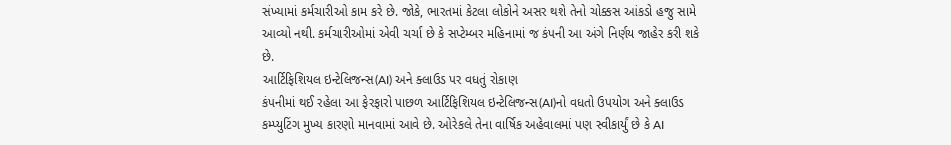સંખ્યામાં કર્મચારીઓ કામ કરે છે. જોકે, ભારતમાં કેટલા લોકોને અસર થશે તેનો ચોક્કસ આંકડો હજુ સામે આવ્યો નથી. કર્મચારીઓમાં એવી ચર્ચા છે કે સપ્ટેમ્બર મહિનામાં જ કંપની આ અંગે નિર્ણય જાહેર કરી શકે છે.
આર્ટિફિશિયલ ઇન્ટેલિજન્સ(AI) અને ક્લાઉડ પર વધતું રોકાણ
કંપનીમાં થઈ રહેલા આ ફેરફારો પાછળ આર્ટિફિશિયલ ઇન્ટેલિજન્સ(AI)નો વધતો ઉપયોગ અને ક્લાઉડ કમ્પ્યુટિંગ મુખ્ય કારણો માનવામાં આવે છે. ઓરેકલે તેના વાર્ષિક અહેવાલમાં પણ સ્વીકાર્યું છે કે AI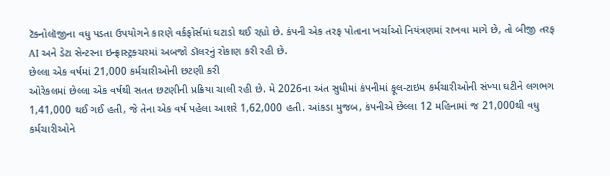ટૅક્નોલૉજીના વધુ પડતા ઉપયોગને કારણે વર્કફોર્સમાં ઘટાડો થઈ રહ્યો છે. કંપની એક તરફ પોતાના ખર્ચાઓ નિયંત્રણમાં રાખવા માગે છે, તો બીજી તરફ AI અને ડેટા સેન્ટરના ઇન્ફ્રાસ્ટ્રક્ચરમાં અબજો ડૉલરનું રોકાણ કરી રહી છે.
છેલ્લા એક વર્ષમાં 21,000 કર્મચારીઓની છટણી કરી
ઓરેકલમાં છેલ્લા એક વર્ષથી સતત છટણીની પ્રક્રિયા ચાલી રહી છે. મે 2026ના અંત સુધીમાં કંપનીમાં ફૂલ-ટાઇમ કર્મચારીઓની સંખ્યા ઘટીને લગભગ 1,41,000 થઈ ગઈ હતી, જે તેના એક વર્ષ પહેલા આશરે 1,62,000 હતી. આંકડા મુજબ, કંપનીએ છેલ્લા 12 મહિનામાં જ 21,000થી વધુ કર્મચારીઓને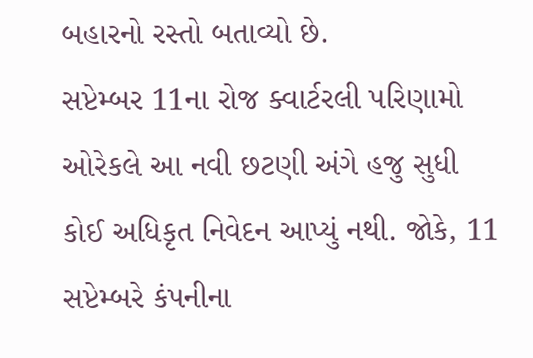બહારનો રસ્તો બતાવ્યો છે.
સપ્ટેમ્બર 11ના રોજ ક્વાર્ટરલી પરિણામો
ઓરેકલે આ નવી છટણી અંગે હજુ સુધી કોઈ અધિકૃત નિવેદન આપ્યું નથી. જોકે, 11 સપ્ટેમ્બરે કંપનીના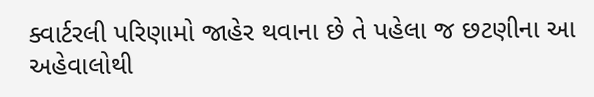ક્વાર્ટરલી પરિણામો જાહેર થવાના છે તે પહેલા જ છટણીના આ અહેવાલોથી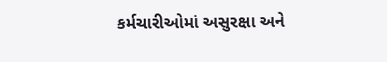કર્મચારીઓમાં અસુરક્ષા અને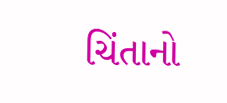ચિંતાનો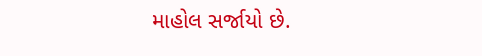માહોલ સર્જાયો છે.